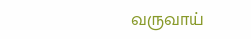வருவாய்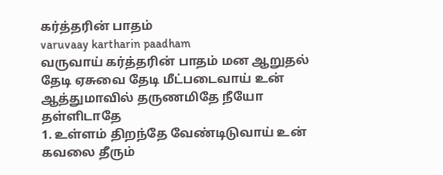கர்த்தரின் பாதம்
varuvaay kartharin paadham
வருவாய் கர்த்தரின் பாதம் மன ஆறுதல் தேடி ஏசுவை தேடி மீட்படைவாய் உன் ஆத்துமாவில் தருணமிதே நீயோ தள்ளிடாதே
1. உள்ளம் திறந்தே வேண்டிடுவாய் உன் கவலை தீரும்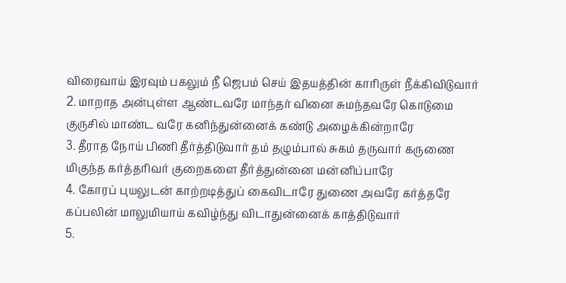விரைவாய் இரவும் பகலும் நீ ஜெபம் செய் இதயத்தின் காரிருள் நீக்கிவிடுவார்
2. மாறாத அன்புள்ள ஆண்டவரே மாந்தர் வினை சுமந்தவரே கொடுமை குருசில் மாண்ட வரே கனிந்துன்னைக் கண்டு அழைக்கின்றாரே
3. தீராத நோய் பிணி தீர்த்திடுவார் தம் தழும்பால் சுகம் தருவார் கருணை மிகுந்த கர்த்தரிவர் குறைகளை தீர்த்துன்னை மன்னிப்பாரே
4. கோரப் புயலுடன் காற்றடித்துப் கைவிடாரே துணை அவரே கர்த்தரே கப்பலின் மாலுமியாய் கவிழ்ந்து விடாதுன்னைக் காத்திடுவார்
5.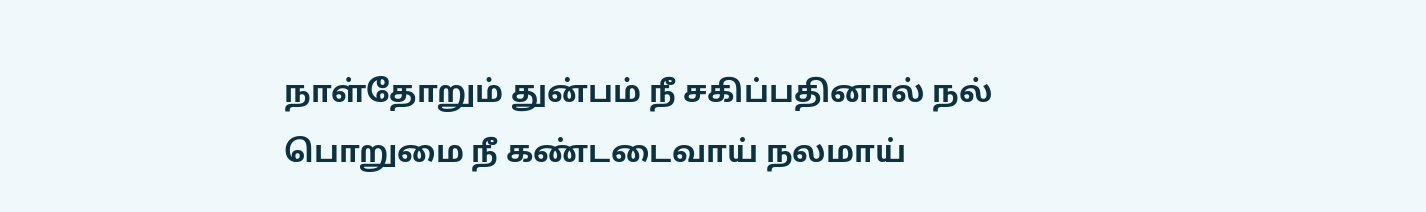நாள்தோறும் துன்பம் நீ சகிப்பதினால் நல் பொறுமை நீ கண்டடைவாய் நலமாய்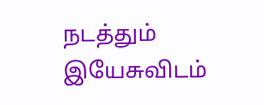நடத்தும் இயேசுவிடம்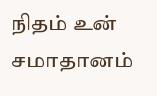நிதம் உன் சமாதானம்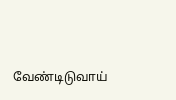வேண்டிடுவாய்